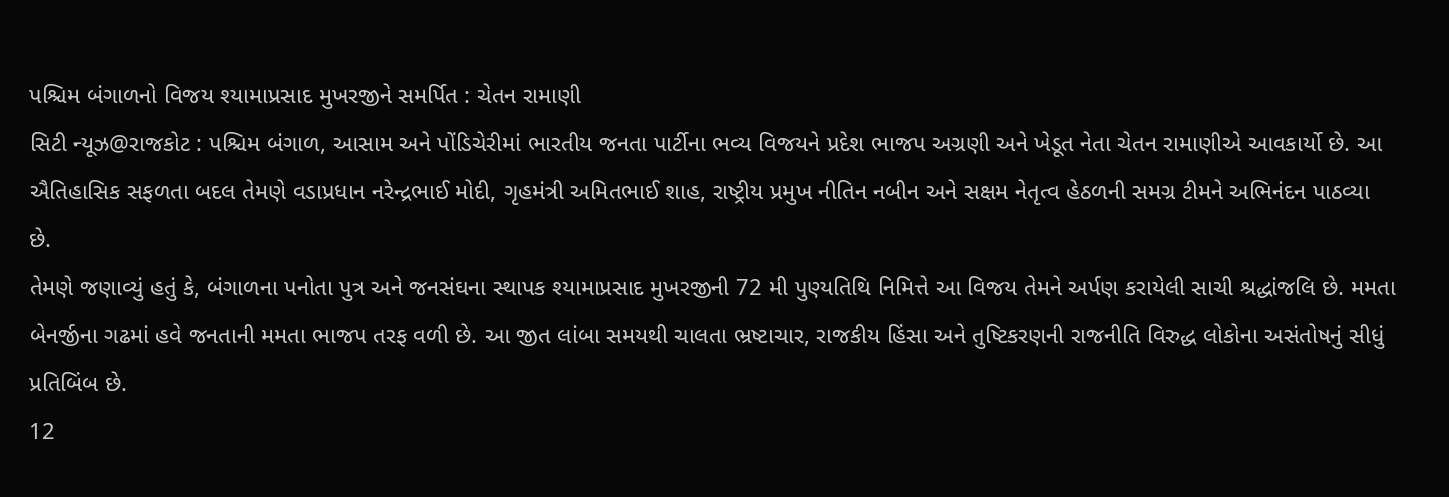પશ્ચિમ બંગાળનો વિજય શ્યામાપ્રસાદ મુખરજીને સમર્પિત : ચેતન રામાણી
સિટી ન્યૂઝ@રાજકોટ : પશ્ચિમ બંગાળ, આસામ અને પોંડિચેરીમાં ભારતીય જનતા પાર્ટીના ભવ્ય વિજયને પ્રદેશ ભાજપ અગ્રણી અને ખેડૂત નેતા ચેતન રામાણીએ આવકાર્યો છે. આ ઐતિહાસિક સફળતા બદલ તેમણે વડાપ્રધાન નરેન્દ્રભાઈ મોદી, ગૃહમંત્રી અમિતભાઈ શાહ, રાષ્ટ્રીય પ્રમુખ નીતિન નબીન અને સક્ષમ નેતૃત્વ હેઠળની સમગ્ર ટીમને અભિનંદન પાઠવ્યા છે.
તેમણે જણાવ્યું હતું કે, બંગાળના પનોતા પુત્ર અને જનસંઘના સ્થાપક શ્યામાપ્રસાદ મુખરજીની 72 મી પુણ્યતિથિ નિમિત્તે આ વિજય તેમને અર્પણ કરાયેલી સાચી શ્રદ્ધાંજલિ છે. મમતા બેનર્જીના ગઢમાં હવે જનતાની મમતા ભાજપ તરફ વળી છે. આ જીત લાંબા સમયથી ચાલતા ભ્રષ્ટાચાર, રાજકીય હિંસા અને તુષ્ટિકરણની રાજનીતિ વિરુદ્ધ લોકોના અસંતોષનું સીધું પ્રતિબિંબ છે.
12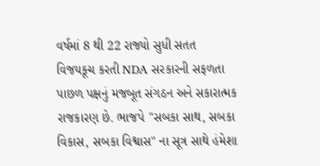વર્ષમાં 8 થી 22 રાજ્યો સુધી સતત વિજયકૂચ કરતી NDA સરકારની સફળતા પાછળ પક્ષનું મજબૂત સંગઠન અને સકારાત્મક રાજકારણ છે. ભાજપે "સબકા સાથ, સબકા વિકાસ, સબકા વિશ્વાસ" ના સૂત્ર સાથે હંમેશા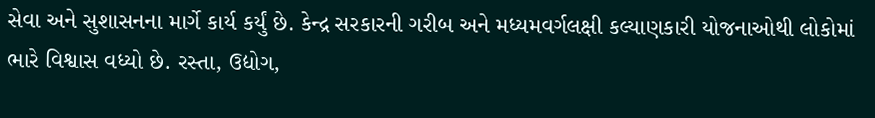સેવા અને સુશાસનના માર્ગે કાર્ય કર્યું છે. કેન્દ્ર સરકારની ગરીબ અને મધ્યમવર્ગલક્ષી કલ્યાણકારી યોજનાઓથી લોકોમાં ભારે વિશ્વાસ વધ્યો છે. રસ્તા, ઉદ્યોગ,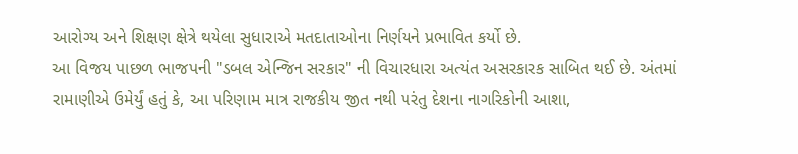આરોગ્ય અને શિક્ષણ ક્ષેત્રે થયેલા સુધારાએ મતદાતાઓના નિર્ણયને પ્રભાવિત કર્યો છે.
આ વિજય પાછળ ભાજપની "ડબલ એન્જિન સરકાર" ની વિચારધારા અત્યંત અસરકારક સાબિત થઈ છે. અંતમાં રામાણીએ ઉમેર્યું હતું કે, આ પરિણામ માત્ર રાજકીય જીત નથી પરંતુ દેશના નાગરિકોની આશા,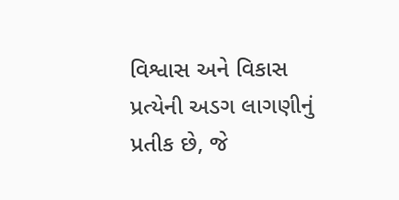વિશ્વાસ અને વિકાસ પ્રત્યેની અડગ લાગણીનું પ્રતીક છે, જે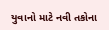યુવાનો માટે નવી તકોના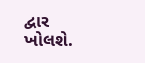દ્વાર ખોલશે.